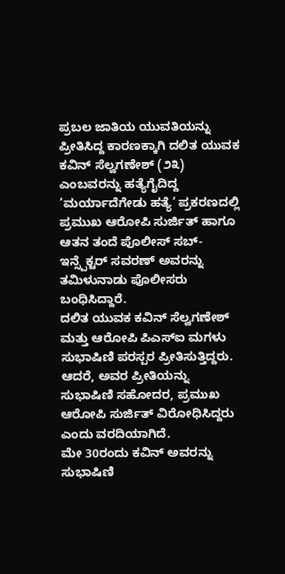ಪ್ರಬಲ ಜಾತಿಯ ಯುವತಿಯನ್ನು ಪ್ರೀತಿಸಿದ್ದ ಕಾರಣಕ್ಕಾಗಿ ದಲಿತ ಯುವಕ ಕವಿನ್ ಸೆಲ್ವಗಣೇಶ್ (೨೩) ಎಂಬವರನ್ನು ಹತ್ಯೆಗೈದಿದ್ದ ‘ಮರ್ಯಾದೆಗೇಡು ಹತ್ಯೆ’ ಪ್ರಕರಣದಲ್ಲಿ ಪ್ರಮುಖ ಆರೋಪಿ ಸುರ್ಜಿತ್ ಹಾಗೂ ಆತನ ತಂದೆ ಪೊಲೀಸ್ ಸಬ್-ಇನ್ಸ್ಪೆಕ್ಟರ್ ಸವರಣ್ ಅವರನ್ನು ತಮಿಳುನಾಡು ಪೊಲೀಸರು ಬಂಧಿಸಿದ್ದಾರೆ.
ದಲಿತ ಯುವಕ ಕವಿನ್ ಸೆಲ್ವಗಣೇಶ್ ಮತ್ತು ಆರೋಪಿ ಪಿಎಸ್ಐ ಮಗಳು ಸುಭಾಷಿಣಿ ಪರಸ್ಪರ ಪ್ರೀತಿಸುತ್ತಿದ್ದರು. ಆದರೆ, ಅವರ ಪ್ರೀತಿಯನ್ನು ಸುಭಾಷಿಣಿ ಸಹೋದರ, ಪ್ರಮುಖ ಆರೋಪಿ ಸುರ್ಜಿತ್ ವಿರೋಧಿಸಿದ್ದರು ಎಂದು ವರದಿಯಾಗಿದೆ.
ಮೇ 30ರಂದು ಕವಿನ್ ಅವರನ್ನು ಸುಭಾಷಿಣಿ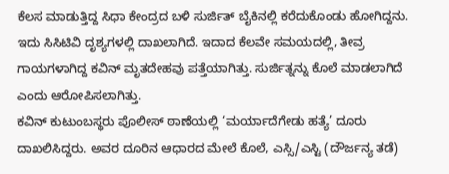ಕೆಲಸ ಮಾಡುತ್ತಿದ್ದ ಸಿಧಾ ಕೇಂದ್ರದ ಬಳಿ ಸುರ್ಜಿತ್ ಬೈಕಿನಲ್ಲಿ ಕರೆದುಕೊಂಡು ಹೋಗಿದ್ದನು. ಇದು ಸಿಸಿಟಿವಿ ದೃಶ್ಯಗಳಲ್ಲಿ ದಾಖಲಾಗಿದೆ. ಇದಾದ ಕೆಲವೇ ಸಮಯದಲ್ಲಿ, ತೀವ್ರ ಗಾಯಗಳಾಗಿದ್ದ ಕವಿನ್ ಮೃತದೇಹವು ಪತ್ತೆಯಾಗಿತ್ತು. ಸುರ್ಜಿತ್ನನ್ನು ಕೊಲೆ ಮಾಡಲಾಗಿದೆ ಎಂದು ಆರೋಪಿಸಲಾಗಿತ್ತು.
ಕವಿನ್ ಕುಟುಂಬಸ್ಥರು ಪೊಲೀಸ್ ಠಾಣೆಯಲ್ಲಿ ‘ಮರ್ಯಾದೆಗೇಡು ಹತ್ಯೆ’ ದೂರು ದಾಖಲಿಸಿದ್ದರು. ಅವರ ದೂರಿನ ಆಧಾರದ ಮೇಲೆ ಕೊಲೆ, ಎಸ್ಸಿ/ಎಸ್ಟಿ (ದೌರ್ಜನ್ಯ ತಡೆ)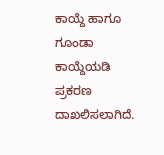ಕಾಯ್ದೆ ಹಾಗೂ ಗೂಂಡಾ ಕಾಯ್ದೆಯಡಿ ಪ್ರಕರಣ ದಾಖಲಿಸಲಾಗಿದೆ.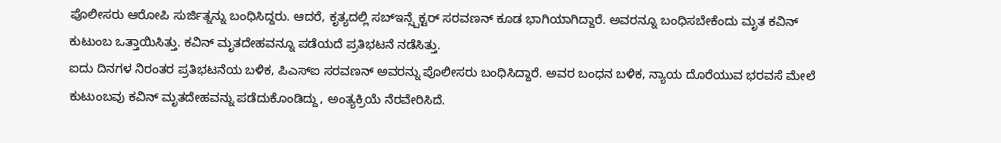ಪೊಲೀಸರು ಆರೋಪಿ ಸುರ್ಜಿತ್ನನ್ನು ಬಂಧಿಸಿದ್ದರು. ಆದರೆ, ಕೃತ್ಯದಲ್ಲಿ ಸಬ್ಇನ್ಸ್ಪೆಕ್ಟರ್ ಸರವಣನ್ ಕೂಡ ಭಾಗಿಯಾಗಿದ್ದಾರೆ. ಅವರನ್ನೂ ಬಂಧಿಸಬೇಕೆಂದು ಮೃತ ಕವಿನ್ ಕುಟುಂಬ ಒತ್ತಾಯಿಸಿತ್ತು. ಕವಿನ್ ಮೃತದೇಹವನ್ನೂ ಪಡೆಯದೆ ಪ್ರತಿಭಟನೆ ನಡೆಸಿತ್ತು.
ಐದು ದಿನಗಳ ನಿರಂತರ ಪ್ರತಿಭಟನೆಯ ಬಳಿಕ, ಪಿಎಸ್ಐ ಸರವಣನ್ ಅವರನ್ನು ಪೊಲೀಸರು ಬಂಧಿಸಿದ್ದಾರೆ. ಅವರ ಬಂಧನ ಬಳಿಕ, ನ್ಯಾಯ ದೊರೆಯುವ ಭರವಸೆ ಮೇಲೆ ಕುಟುಂಬವು ಕವಿನ್ ಮೃತದೇಹವನ್ನು ಪಡೆದುಕೊಂಡಿದ್ದು, ಅಂತ್ಯಕ್ರಿಯೆ ನೆರವೇರಿಸಿದೆ.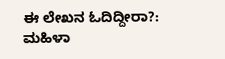ಈ ಲೇಖನ ಓದಿದ್ದೀರಾ?: ಮಹಿಳಾ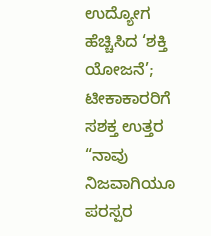ಉದ್ಯೋಗ ಹೆಚ್ಚಿಸಿದ ‘ಶಕ್ತಿ ಯೋಜನೆ’; ಟೀಕಾಕಾರರಿಗೆ ಸಶಕ್ತ ಉತ್ತರ
“ನಾವು ನಿಜವಾಗಿಯೂ ಪರಸ್ಪರ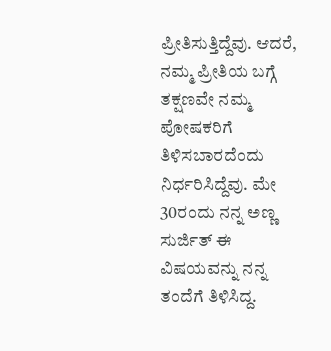ಪ್ರೀತಿಸುತ್ತಿದ್ದೆವು. ಆದರೆ, ನಮ್ಮ ಪ್ರೀತಿಯ ಬಗ್ಗೆ ತಕ್ಷಣವೇ ನಮ್ಮ ಪೋಷಕರಿಗೆ ತಿಳಿಸಬಾರದೆಂದು ನಿರ್ಧರಿಸಿದ್ದೆವು. ಮೇ 30ರಂದು ನನ್ನ ಅಣ್ಣ ಸುರ್ಜಿತ್ ಈ ವಿಷಯವನ್ನು ನನ್ನ ತಂದೆಗೆ ತಿಳಿಸಿದ್ದ.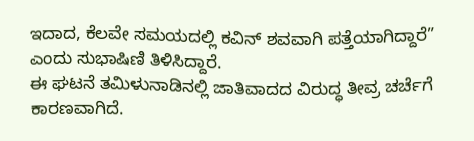ಇದಾದ, ಕೆಲವೇ ಸಮಯದಲ್ಲಿ ಕವಿನ್ ಶವವಾಗಿ ಪತ್ತೆಯಾಗಿದ್ದಾರೆ” ಎಂದು ಸುಭಾಷಿಣಿ ತಿಳಿಸಿದ್ದಾರೆ.
ಈ ಘಟನೆ ತಮಿಳುನಾಡಿನಲ್ಲಿ ಜಾತಿವಾದದ ವಿರುದ್ಧ ತೀವ್ರ ಚರ್ಚೆಗೆ ಕಾರಣವಾಗಿದೆ.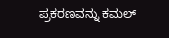ಪ್ರಕರಣವನ್ನು ಕಮಲ್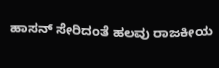ಹಾಸನ್ ಸೇರಿದಂತೆ ಹಲವು ರಾಜಕೀಯ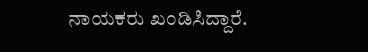ನಾಯಕರು ಖಂಡಿಸಿದ್ದಾರೆ.